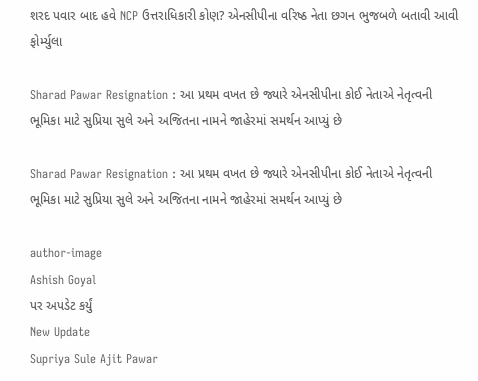શરદ પવાર બાદ હવે NCP ઉત્તરાધિકારી કોણ? એનસીપીના વરિષ્ઠ નેતા છગન ભુજબળે બતાવી આવી ફોર્મ્યુલા

Sharad Pawar Resignation : આ પ્રથમ વખત છે જ્યારે એનસીપીના કોઈ નેતાએ નેતૃત્વની ભૂમિકા માટે સુપ્રિયા સુલે અને અજિતના નામને જાહેરમાં સમર્થન આપ્યું છે

Sharad Pawar Resignation : આ પ્રથમ વખત છે જ્યારે એનસીપીના કોઈ નેતાએ નેતૃત્વની ભૂમિકા માટે સુપ્રિયા સુલે અને અજિતના નામને જાહેરમાં સમર્થન આપ્યું છે

author-image
Ashish Goyal
પર અપડેટ કર્યું
New Update
Supriya Sule Ajit Pawar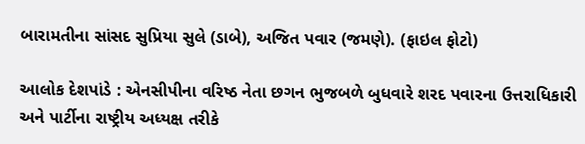બારામતીના સાંસદ સુપ્રિયા સુલે (ડાબે), અજિત પવાર (જમણે). (ફાઇલ ફોટો)

આલોક દેશપાંડે : એનસીપીના વરિષ્ઠ નેતા છગન ભુજબળે બુધવારે શરદ પવારના ઉત્તરાધિકારી અને પાર્ટીના રાષ્ટ્રીય અધ્યક્ષ તરીકે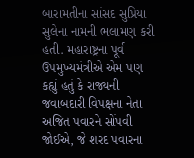બારામતીના સાંસદ સુપ્રિયા સુલેના નામની ભલામણ કરી હતી. મહારાષ્ટ્રના પૂર્વ ઉપમુખ્યમંત્રીએ એમ પણ કહ્યું હતું કે રાજ્યની જવાબદારી વિપક્ષના નેતા અજિત પવારને સોંપવી જોઈએ, જે શરદ પવારના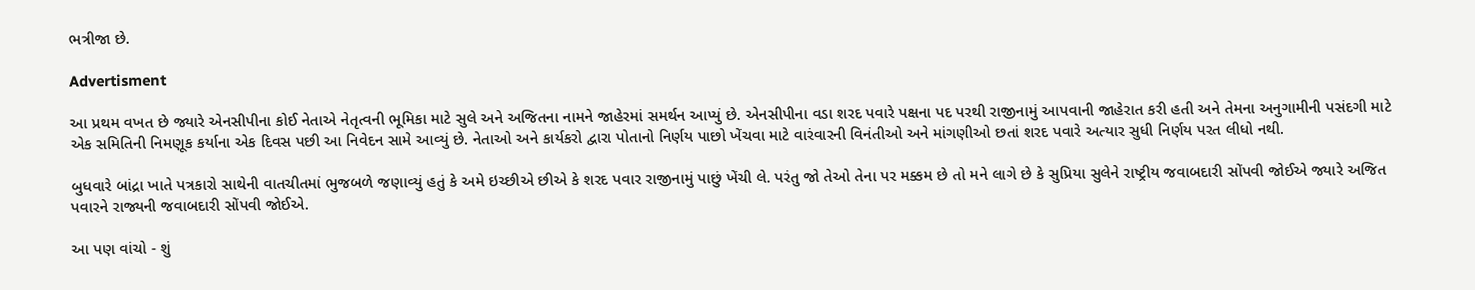ભત્રીજા છે.

Advertisment

આ પ્રથમ વખત છે જ્યારે એનસીપીના કોઈ નેતાએ નેતૃત્વની ભૂમિકા માટે સુલે અને અજિતના નામને જાહેરમાં સમર્થન આપ્યું છે. એનસીપીના વડા શરદ પવારે પક્ષના પદ પરથી રાજીનામું આપવાની જાહેરાત કરી હતી અને તેમના અનુગામીની પસંદગી માટે એક સમિતિની નિમણૂક કર્યાના એક દિવસ પછી આ નિવેદન સામે આવ્યું છે. નેતાઓ અને કાર્યકરો દ્વારા પોતાનો નિર્ણય પાછો ખેંચવા માટે વારંવારની વિનંતીઓ અને માંગણીઓ છતાં શરદ પવારે અત્યાર સુધી નિર્ણય પરત લીધો નથી.

બુધવારે બાંદ્રા ખાતે પત્રકારો સાથેની વાતચીતમાં ભુજબળે જણાવ્યું હતું કે અમે ઇચ્છીએ છીએ કે શરદ પવાર રાજીનામું પાછું ખેંચી લે. પરંતુ જો તેઓ તેના પર મક્કમ છે તો મને લાગે છે કે સુપ્રિયા સુલેને રાષ્ટ્રીય જવાબદારી સોંપવી જોઈએ જ્યારે અજિત પવારને રાજ્યની જવાબદારી સોંપવી જોઈએ.

આ પણ વાંચો - શું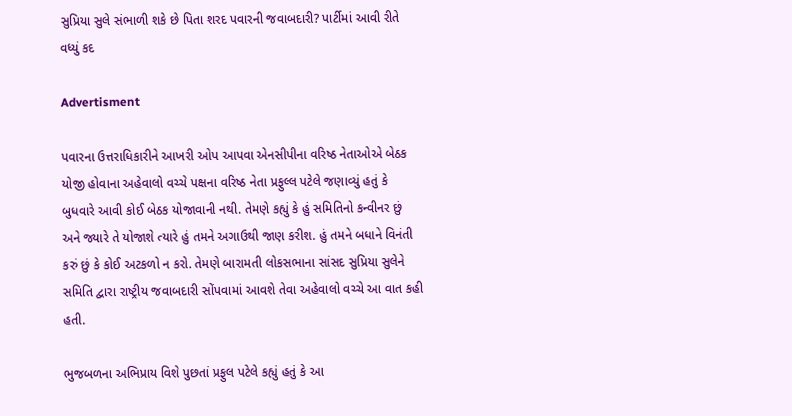સુપ્રિયા સુલે સંભાળી શકે છે પિતા શરદ પવારની જવાબદારી? પાર્ટીમાં આવી રીતે વધ્યું કદ

Advertisment

પવારના ઉત્તરાધિકારીને આખરી ઓપ આપવા એનસીપીના વરિષ્ઠ નેતાઓએ બેઠક યોજી હોવાના અહેવાલો વચ્ચે પક્ષના વરિષ્ઠ નેતા પ્રફુલ્લ પટેલે જણાવ્યું હતું કે બુધવારે આવી કોઈ બેઠક યોજાવાની નથી. તેમણે કહ્યું કે હું સમિતિનો કન્વીનર છું અને જ્યારે તે યોજાશે ત્યારે હું તમને અગાઉથી જાણ કરીશ. હું તમને બધાને વિનંતી કરું છું કે કોઈ અટકળો ન કરો. તેમણે બારામતી લોકસભાના સાંસદ સુપ્રિયા સુલેને સમિતિ દ્વારા રાષ્ટ્રીય જવાબદારી સોંપવામાં આવશે તેવા અહેવાલો વચ્ચે આ વાત કહી હતી.

ભુજબળના અભિપ્રાય વિશે પુછતાં પ્રફુલ પટેલે કહ્યું હતું કે આ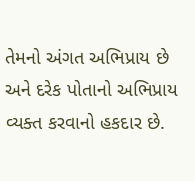તેમનો અંગત અભિપ્રાય છે અને દરેક પોતાનો અભિપ્રાય વ્યક્ત કરવાનો હકદાર છે.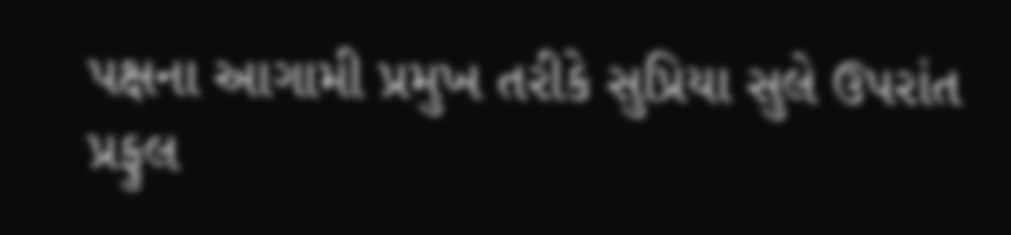પક્ષના આગામી પ્રમુખ તરીકે સુપ્રિયા સુલે ઉપરાંત પ્રફુલ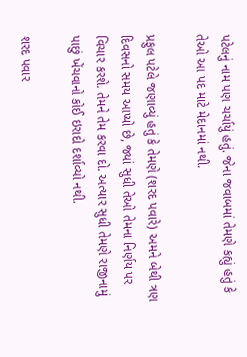પટેલનું નામ પણ ચર્ચાયું હતું. જેના જવાબમાં તેમણે કહ્યું હતું કે તેઓ આ પદ માટે મેદાનમાં નથી.

પ્રફુલ પટેલે જણાવ્યું હતું કે તેમણે (શરદ પવારે) અમને બેથી ત્રણ દિવસનો સમય આપ્યો છે, જ્યાં સુધી તેઓ તેમના નિર્ણય પર વિચાર કરશે. તેમને તેમ કરવા દો. અત્યાર સુધી તેમણે રાજીનામું પાછું ખેંચવાનો કોઈ ઇરાદો દર્શાવ્યો નથી.

શરદ પવાર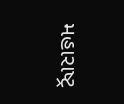મહારાષ્ટ્ર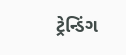ટ્રેન્ડિંગ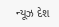ન્યૂઝ દેશ